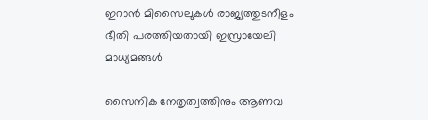ഇറാൻ മിസൈലുകൾ രാജ്യത്തുടനീളം ഭീതി പരത്തിയതായി ഇസ്രായേലി മാധ്യമങ്ങൾ

സൈനിക നേതൃത്വത്തിനും ആണവ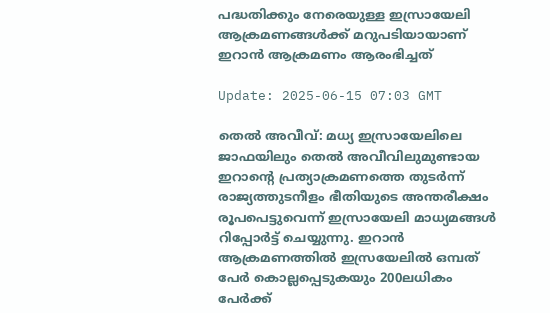പദ്ധതിക്കും നേരെയുള്ള ഇസ്രായേലി ആക്രമണങ്ങൾക്ക് മറുപടിയായാണ് ഇറാൻ ആക്രമണം ആരംഭിച്ചത്

Update: 2025-06-15 07:03 GMT

തെൽ അവീവ്: മധ്യ ഇസ്രായേലിലെ ജാഫയിലും തെൽ അവീവിലുമുണ്ടായ ഇറാന്റെ പ്രത്യാക്രമണത്തെ തുടർന്ന് രാജ്യത്തുടനീളം ഭീതിയുടെ അന്തരീക്ഷം രൂപപെട്ടുവെന്ന് ഇസ്രായേലി മാധ്യമങ്ങൾ റിപ്പോർട്ട് ചെയ്യുന്നു. ഇറാൻ ആക്രമണത്തിൽ ഇസ്രയേലിൽ ഒമ്പത് പേർ കൊല്ലപ്പെടുകയും 200ലധികം പേർക്ക്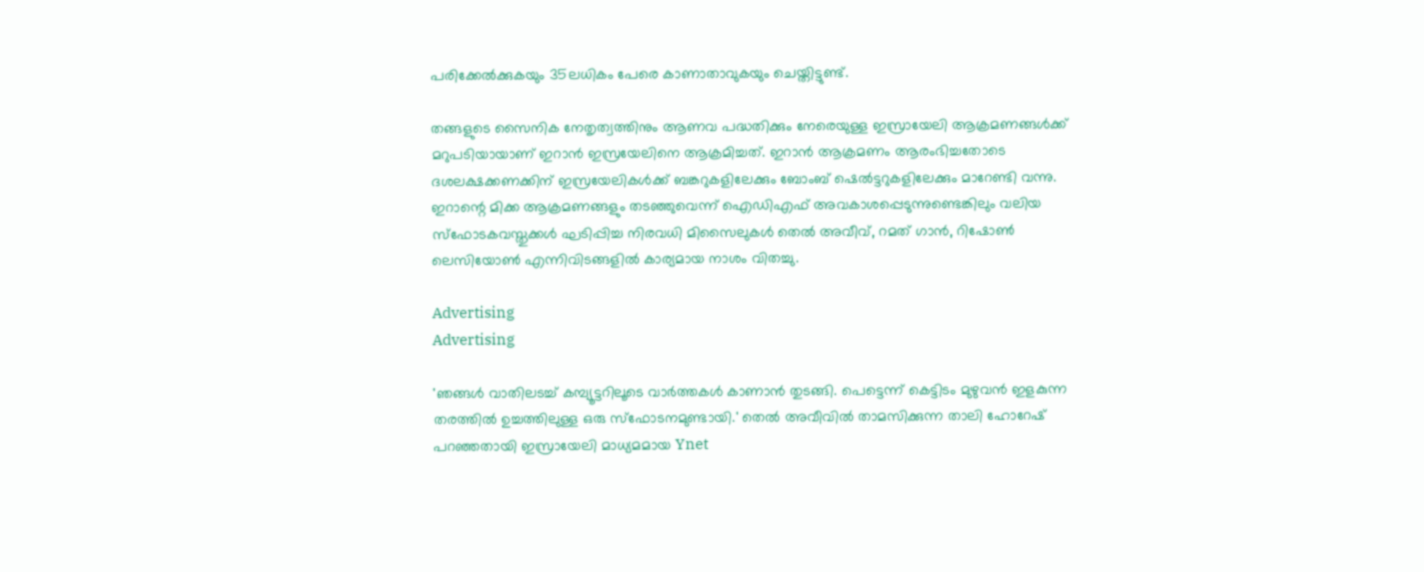പരിക്കേൽക്കുകയും 35ലധികം പേരെ കാണാതാവുകയും ചെയ്തിട്ടുണ്ട്.

തങ്ങളുടെ സൈനിക നേതൃത്വത്തിനും ആണവ പദ്ധതിക്കും നേരെയുള്ള ഇസ്രായേലി ആക്രമണങ്ങൾക്ക് മറുപടിയായാണ് ഇറാൻ ഇസ്രയേലിനെ ആക്രമിച്ചത്. ഇറാൻ ആക്രമണം ആരംഭിച്ചതോടെ ദശലക്ഷക്കണക്കിന് ഇസ്രയേലികൾക്ക് ബങ്കറുകളിലേക്കും ബോംബ് ഷെൽട്ടറുകളിലേക്കും മാറേണ്ടി വന്നു. ഇറാന്റെ മിക്ക ആക്രമണങ്ങളും തടഞ്ഞുവെന്ന് ഐഡിഎഫ് അവകാശപ്പെടുന്നുണ്ടെങ്കിലും വലിയ സ്‌ഫോടകവസ്തുക്കൾ ഘടിപ്പിച്ച നിരവധി മിസൈലുകൾ തെൽ അവീവ്, റമത് ഗാൻ, റിഷോൺ ലെസിയോൺ എന്നിവിടങ്ങളിൽ കാര്യമായ നാശം വിതച്ചു.

Advertising
Advertising

'ഞങ്ങൾ വാതിലടച്ച് കമ്പ്യൂട്ടറിലൂടെ വാർത്തകൾ കാണാൻ തുടങ്ങി. പെട്ടെന്ന് കെട്ടിടം മുഴുവൻ ഇളകുന്ന തരത്തിൽ ഉച്ചത്തിലുള്ള ഒരു സ്ഫോടനമുണ്ടായി.' തെൽ അവീവിൽ താമസിക്കുന്ന താലി ഹോറേഷ് പറഞ്ഞതായി ഇസ്രായേലി മാധ്യമമായ Ynet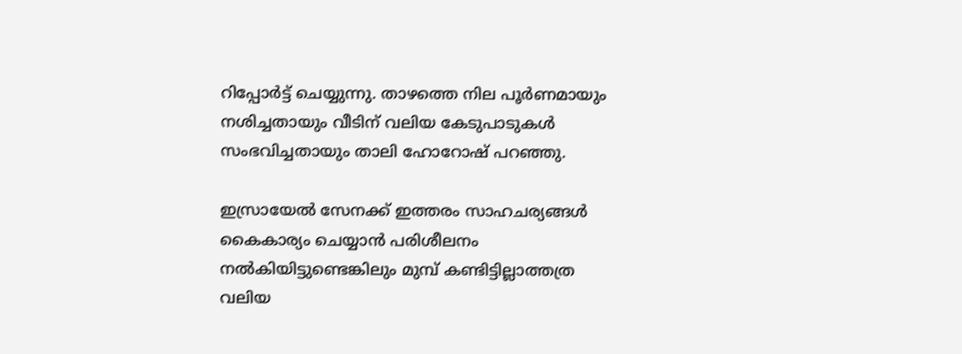റിപ്പോർട്ട് ചെയ്യുന്നു. താഴത്തെ നില പൂർണമായും നശിച്ചതായും വീടിന് വലിയ കേടുപാടുകൾ സംഭവിച്ചതായും താലി ഹോറോഷ് പറഞ്ഞു.

ഇസ്രായേൽ സേനക്ക് ഇത്തരം സാഹചര്യങ്ങൾ കൈകാര്യം ചെയ്യാൻ പരിശീലനം നൽകിയിട്ടുണ്ടെങ്കിലും മുമ്പ് കണ്ടിട്ടില്ലാത്തത്ര വലിയ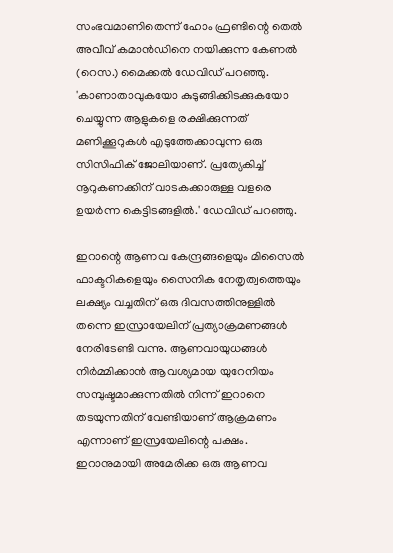സംഭവമാണിതെന്ന് ഹോം ഫ്രണ്ടിന്റെ തെൽ അവീവ് കമാൻഡിനെ നയിക്കുന്ന കേണൽ (റെസ.) മൈക്കൽ ഡേവിഡ് പറഞ്ഞു. 'കാണാതാവുകയോ കുടുങ്ങിക്കിടക്കുകയോ ചെയ്യുന്ന ആളുകളെ രക്ഷിക്കുന്നത് മണിക്കൂറുകൾ എടുത്തേക്കാവുന്ന ഒരു സിസിഫിക് ജോലിയാണ്. പ്രത്യേകിച്ച് നൂറുകണക്കിന് വാടകക്കാരുള്ള വളരെ ഉയർന്ന കെട്ടിടങ്ങളിൽ.' ഡേവിഡ് പറഞ്ഞു.

ഇറാന്റെ ആണവ കേന്ദ്രങ്ങളെയും മിസൈൽ ഫാക്ടറികളെയും സൈനിക നേതൃത്വത്തെയും ലക്ഷ്യം വച്ചതിന് ഒരു ദിവസത്തിനുള്ളിൽ തന്നെ ഇസ്രായേലിന് പ്രത്യാക്രമണങ്ങൾ നേരിടേണ്ടി വന്നു. ആണവായുധങ്ങൾ നിർമ്മിക്കാൻ ആവശ്യമായ യുറേനിയം സമ്പുഷ്ടമാക്കുന്നതിൽ നിന്ന് ഇറാനെ തടയുന്നതിന് വേണ്ടിയാണ് ആക്രമണം എന്നാണ് ഇസ്രയേലിന്റെ പക്ഷം. ഇറാനുമായി അമേരിക്ക ഒരു ആണവ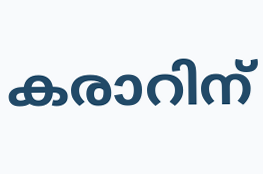കരാറിന്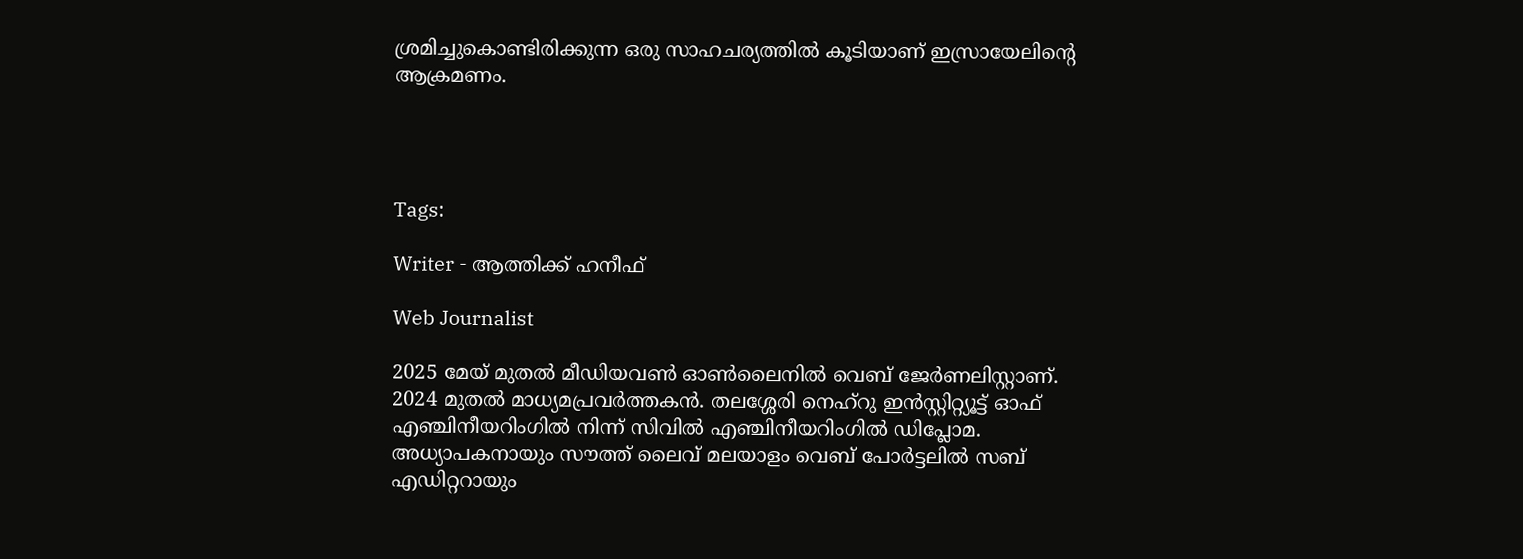ശ്രമിച്ചുകൊണ്ടിരിക്കുന്ന ഒരു സാഹചര്യത്തിൽ കൂടിയാണ് ഇസ്രായേലിന്റെ ആക്രമണം.




Tags:

Writer - ആത്തിക്ക് ഹനീഫ്

Web Journalist

2025 മേയ് മുതൽ മീഡിയവൺ ഓൺലൈനിൽ വെബ് ജേർണലിസ്റ്റാണ്. 2024 മുതൽ മാധ്യമപ്രവർത്തകൻ. തലശ്ശേരി നെഹ്‌റു ഇൻസ്റ്റിറ്റ്യൂട്ട് ഓഫ് എഞ്ചിനീയറിംഗിൽ നിന്ന് സിവിൽ എഞ്ചിനീയറിംഗിൽ ഡിപ്ലോമ. അധ്യാപകനായും സൗത്ത് ലൈവ് മലയാളം വെബ് പോർട്ടലിൽ സബ് എഡിറ്ററായും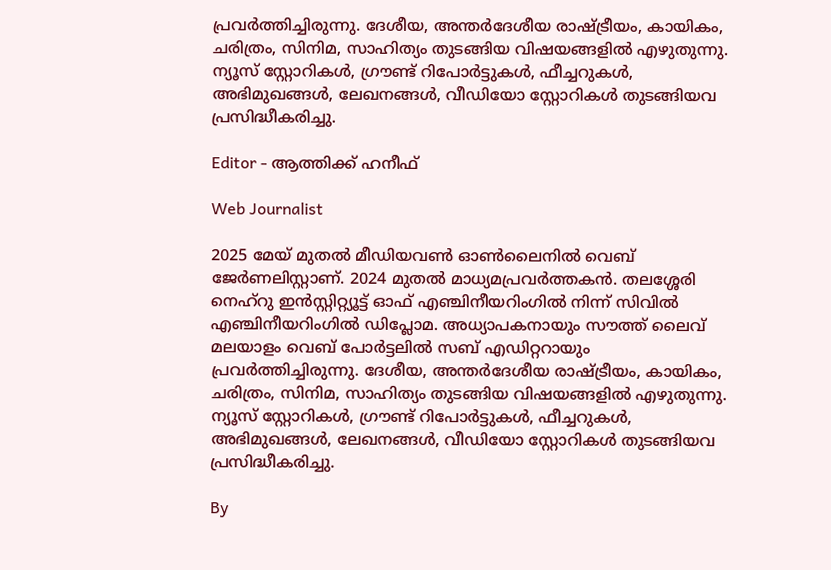പ്രവർത്തിച്ചിരുന്നു. ദേശീയ, അന്തർദേശീയ രാഷ്ട്രീയം, കായികം, ചരിത്രം, സിനിമ, സാഹിത്യം തുടങ്ങിയ വിഷയങ്ങളിൽ എഴുതുന്നു. ന്യൂസ് സ്റ്റോറികൾ, ഗ്രൗണ്ട് റിപോർട്ടുകൾ, ഫീച്ചറുകൾ, അഭിമുഖങ്ങൾ, ലേഖനങ്ങൾ, വീഡിയോ സ്റ്റോറികൾ തുടങ്ങിയവ പ്രസിദ്ധീകരിച്ചു.

Editor - ആത്തിക്ക് ഹനീഫ്

Web Journalist

2025 മേയ് മുതൽ മീഡിയവൺ ഓൺലൈനിൽ വെബ് ജേർണലിസ്റ്റാണ്. 2024 മുതൽ മാധ്യമപ്രവർത്തകൻ. തലശ്ശേരി നെഹ്‌റു ഇൻസ്റ്റിറ്റ്യൂട്ട് ഓഫ് എഞ്ചിനീയറിംഗിൽ നിന്ന് സിവിൽ എഞ്ചിനീയറിംഗിൽ ഡിപ്ലോമ. അധ്യാപകനായും സൗത്ത് ലൈവ് മലയാളം വെബ് പോർട്ടലിൽ സബ് എഡിറ്ററായും പ്രവർത്തിച്ചിരുന്നു. ദേശീയ, അന്തർദേശീയ രാഷ്ട്രീയം, കായികം, ചരിത്രം, സിനിമ, സാഹിത്യം തുടങ്ങിയ വിഷയങ്ങളിൽ എഴുതുന്നു. ന്യൂസ് സ്റ്റോറികൾ, ഗ്രൗണ്ട് റിപോർട്ടുകൾ, ഫീച്ചറുകൾ, അഭിമുഖങ്ങൾ, ലേഖനങ്ങൾ, വീഡിയോ സ്റ്റോറികൾ തുടങ്ങിയവ പ്രസിദ്ധീകരിച്ചു.

By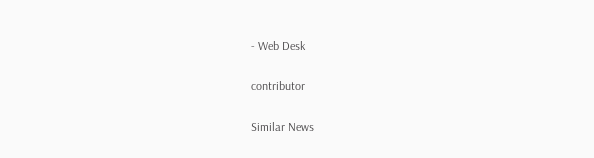- Web Desk

contributor

Similar News